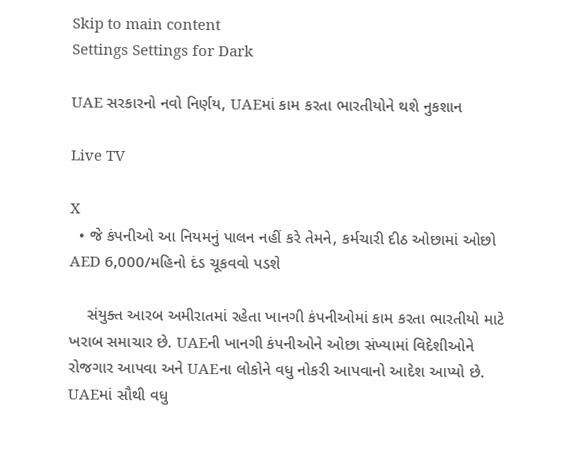Skip to main content
Settings Settings for Dark

UAE સરકારનો નવો નિર્ણય, UAEમાં કામ કરતા ભારતીયોને થશે નુકશાન

Live TV

X
  • જે કંપનીઓ આ નિયમનું પાલન નહીં કરે તેમને, કર્મચારી દીઠ ઓછામાં ઓછો AED 6,000/મહિનો દંડ ચૂકવવો પડશે

    સંયુક્ત આરબ અમીરાતમાં રહેતા ખાનગી કંપનીઓમાં કામ કરતા ભારતીયો માટે ખરાબ સમાચાર છે. UAEની ખાનગી કંપનીઓને ઓછા સંખ્યામાં વિદેશીઓને રોજગાર આપવા અને UAEના લોકોને વધુ નોકરી આપવાનો આદેશ આપ્યો છે. UAEમાં સૌથી વધુ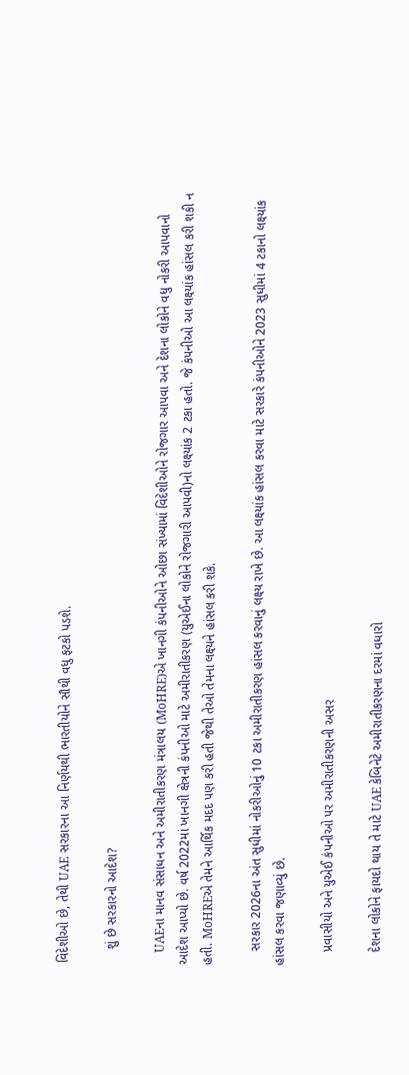વિદેશીઓ છે, તેથી UAE સરકારના આ નિર્ણયથી ભારતીયોને સૌથી વધુ ફટકો પડશે.

    શું છે સરકારનો આદેશ?

    UAEના માનવ સંસાધન અને અમીરાતીકરણ મંત્રાલય (MoHRE)એ ખાનગી કંપનીઓને ઓછા સંખ્યામાં વિદેશીઓને રોજગાર આપવા અને દેશના લોકોને વધુ નોકરી આપવાનો આદેશ આપ્યો છે. વર્ષ 2022માં ખાનગી ક્ષેત્રની કંપનીઓ માટે અમીરાતીકરણ (યુએઈના લોકોને રોજગારી આપવી)નો લક્ષ્યાંક 2 ટકા હતો. જે કંપનીઓ આ લક્ષ્‍યાંક હાંસલ કરી શકી ન હતી. MoHREએ તેમને આર્થિક મદદ પણ કરી હતી જેથી તેઓ તેમના લક્ષ્યને હાંસલ કરી શકે.

    સરકાર 2026ના અંત સુધીમાં નોકરીઓનું 10 ટકા અમીરાતીકરણ હાંસલ કરવાનું લક્ષ્ય રાખે છે. આ લક્ષ્યાંક હાંસલ કરવા માટે સરકારે કંપનીઓને 2023 સુધીમાં 4 ટકાનો લક્ષ્યાંક હાંસલ કરવા જણાવ્યું છે.

    પ્રવાસીયો અને યુએઈ કંપનીઓ પર અમીરાતીકરણની અસર

    દેશના લોકોને ફાયદો થાય તે માટે UAE કેબિનેટે અમીરાતીકરણના દરમાં વધારો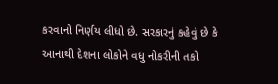કરવાનો નિર્ણય લીધો છે. સરકારનું કહેવું છે કે આનાથી દેશના લોકોને વધુ નોકરીની તકો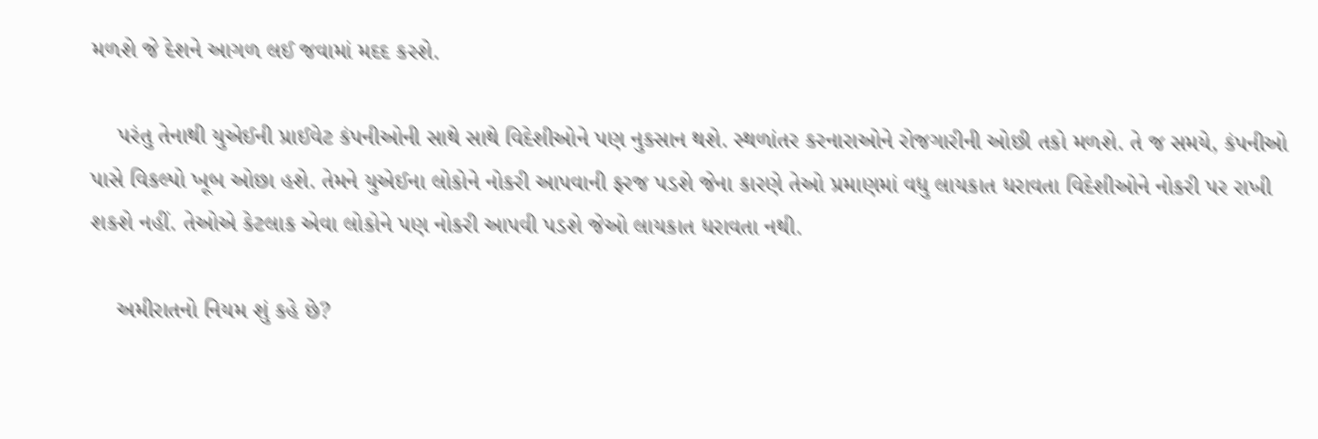મળશે જે દેશને આગળ લઈ જવામાં મદદ કરશે.

    પરંતુ તેનાથી યુએઈની પ્રાઈવેટ કંપનીઓની સાથે સાથે વિદેશીઓને પણ નુકસાન થશે. સ્થળાંતર કરનારાઓને રોજગારીની ઓછી તકો મળશે. તે જ સમયે, કંપનીઓ પાસે વિકલ્પો ખૂબ ઓછા હશે. તેમને યુએઈના લોકોને નોકરી આપવાની ફરજ પડશે જેના કારણે તેઓ પ્રમાણમાં વધુ લાયકાત ધરાવતા વિદેશીઓને નોકરી પર રાખી શકશે નહીં. તેઓએ કેટલાક એવા લોકોને પણ નોકરી આપવી પડશે જેઓ લાયકાત ધરાવતા નથી.

    અમીરાતનો નિયમ શું કહે છે?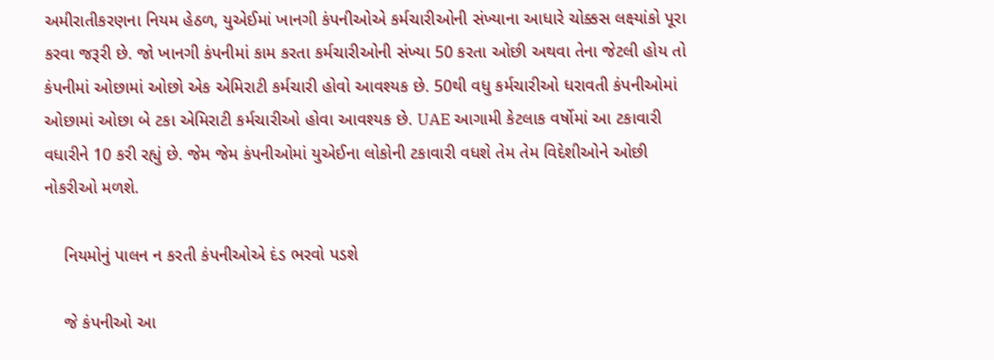અમીરાતીકરણના નિયમ હેઠળ, યુએઈમાં ખાનગી કંપનીઓએ કર્મચારીઓની સંખ્યાના આધારે ચોક્કસ લક્ષ્યાંકો પૂરા કરવા જરૂરી છે. જો ખાનગી કંપનીમાં કામ કરતા કર્મચારીઓની સંખ્યા 50 કરતા ઓછી અથવા તેના જેટલી હોય તો કંપનીમાં ઓછામાં ઓછો એક એમિરાટી કર્મચારી હોવો આવશ્યક છે. 50થી વધુ કર્મચારીઓ ધરાવતી કંપનીઓમાં ઓછામાં ઓછા બે ટકા એમિરાટી કર્મચારીઓ હોવા આવશ્યક છે. UAE આગામી કેટલાક વર્ષોમાં આ ટકાવારી વધારીને 10 કરી રહ્યું છે. જેમ જેમ કંપનીઓમાં યુએઈના લોકોની ટકાવારી વધશે તેમ તેમ વિદેશીઓને ઓછી નોકરીઓ મળશે.

    નિયમોનું પાલન ન કરતી કંપનીઓએ દંડ ભરવો પડશે

    જે કંપનીઓ આ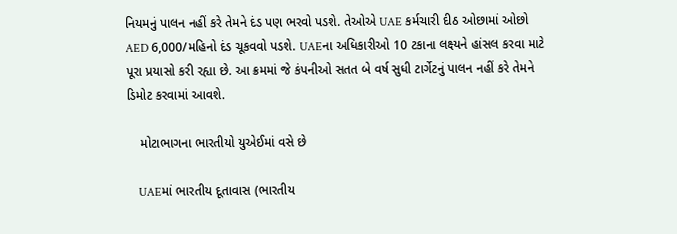નિયમનું પાલન નહીં કરે તેમને દંડ પણ ભરવો પડશે. તેઓએ UAE કર્મચારી દીઠ ઓછામાં ઓછો AED 6,000/મહિનો દંડ ચૂકવવો પડશે. UAEના અધિકારીઓ 10 ટકાના લક્ષ્યને હાંસલ કરવા માટે પૂરા પ્રયાસો કરી રહ્યા છે. આ ક્રમમાં જે કંપનીઓ સતત બે વર્ષ સુધી ટાર્ગેટનું પાલન નહીં કરે તેમને ડિમોટ કરવામાં આવશે.

    મોટાભાગના ભારતીયો યુએઈમાં વસે છે

    UAEમાં ભારતીય દૂતાવાસ (ભારતીય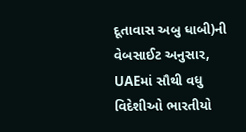દૂતાવાસ અબુ ધાબી)ની વેબસાઈટ અનુસાર, UAEમાં સૌથી વધુ વિદેશીઓ ભારતીયો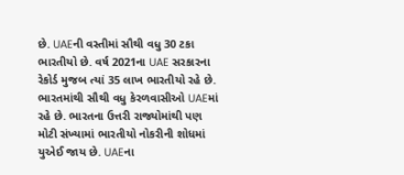છે. UAEની વસ્તીમાં સૌથી વધુ 30 ટકા ભારતીયો છે. વર્ષ 2021ના UAE સરકારના રેકોર્ડ મુજબ ત્યાં 35 લાખ ભારતીયો રહે છે. ભારતમાંથી સૌથી વધુ કેરળવાસીઓ UAEમાં રહે છે. ભારતના ઉત્તરી રાજ્યોમાંથી પણ મોટી સંખ્યામાં ભારતીયો નોકરીની શોધમાં યુએઈ જાય છે. UAEના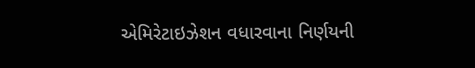એમિરેટાઇઝેશન વધારવાના નિર્ણયની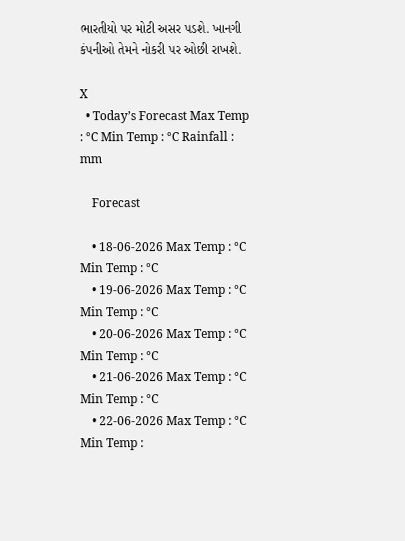ભારતીયો પર મોટી અસર પડશે. ખાનગી કંપનીઓ તેમને નોકરી પર ઓછી રાખશે.

X
  • Today’s Forecast Max Temp : °C Min Temp : °C Rainfall : mm

    Forecast

    • 18-06-2026 Max Temp : °C Min Temp : °C
    • 19-06-2026 Max Temp : °C Min Temp : °C
    • 20-06-2026 Max Temp : °C Min Temp : °C
    • 21-06-2026 Max Temp : °C Min Temp : °C
    • 22-06-2026 Max Temp : °C Min Temp :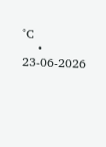°C
    • 23-06-2026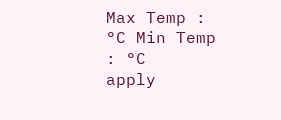Max Temp : °C Min Temp : °C
apply